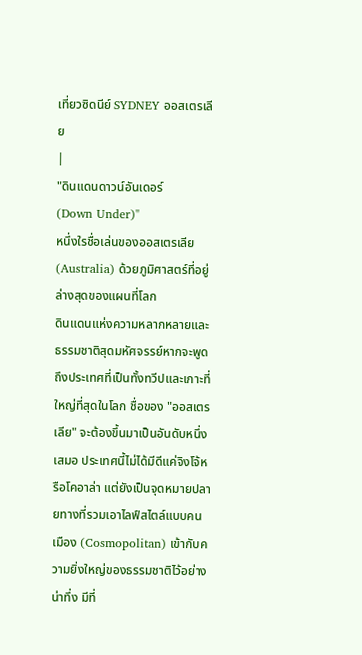เที่ยวซิดนีย์ SYDNEY ออสเตรเลีย
|
"ดินแดนดาวน์อันเดอร์
(Down Under)"
หนึ่งใรชื่อเล่นของออสเตรเลีย(Australia) ด้วยภูมิศาสตร์ที่อยู่ล่างสุดของแผนที่โลก
ดินแดนแห่งความหลากหลายและธรรมชาติสุดมหัศจรรย์หากจะพูดถึงประเทศที่เป็นทั้งทวีปและเกาะที่ใหญ่ที่สุดในโลก ชื่อของ "ออสเตรเลีย" จะต้องขึ้นมาเป็นอันดับหนึ่งเสมอ ประเทศนี้ไม่ได้มีดีแค่จิงโจ้หรือโคอาล่า แต่ยังเป็นจุดหมายปลายทางที่รวมเอาไลฟ์สไตล์แบบคนเมือง (Cosmopolitan) เข้ากับความยิ่งใหญ่ของธรรมชาติไว้อย่างน่าทึ่ง มีที่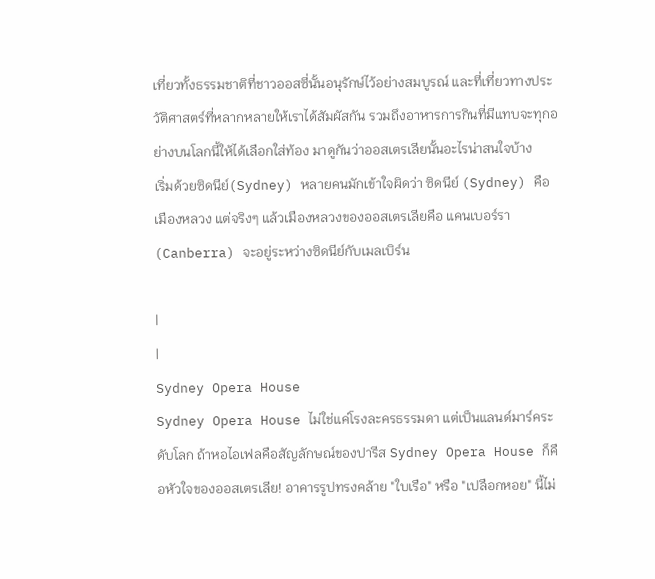เที่ยวทั้งธรรมชาติที่ชาวออสซี่นั้นอนุรักษ์ไว้อย่างสมบูรณ์ และที่เที่ยวทางประวัติศาสตร์ที่หลากหลายให้เราได้สัมผัสกัน รวมถึงอาหารการกินที่มีแทบจะทุกอย่างบนโลกนี้ให้ได้เลือกใส่ท้อง มาดูกันว่าออสเตรเลียนั้นอะไรน่าสนใจบ้าง
เริ่มด้วยซิดนีย์(Sydney) หลายคนมักเข้าใจผิดว่า ซิดนีย์ (Sydney) คือเมืองหลวง แต่จริงๆ แล้วเมืองหลวงของออสเตรเลียคือ แคนเบอร์รา (Canberra) จะอยู่ระหว่างซิดนีย์กับเมลเบิร์น

|
|
Sydney Opera House
Sydney Opera House ไม่ใช่แค่โรงละครธรรมดา แต่เป็นแลนด์มาร์คระดับโลก ถ้าหอไอเฟลคือสัญลักษณ์ของปารีส Sydney Opera House ก็คือหัวใจของออสเตรเลีย! อาคารรูปทรงคล้าย "ใบเรือ" หรือ "เปลือกหอย" นี้ไม่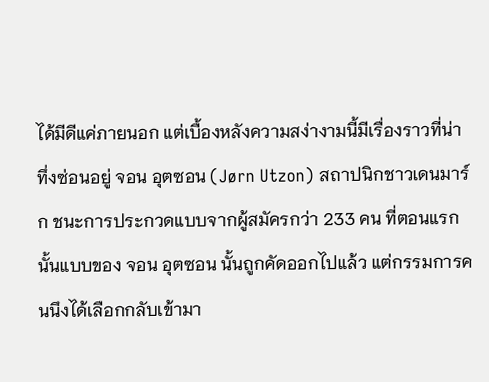ได้มีดีแค่ภายนอก แต่เบื้องหลังความสง่างามนี้มีเรื่องราวที่น่าทึ่งซ่อนอยู่ จอน อุตซอน (Jørn Utzon) สถาปนิกชาวเดนมาร์ก ชนะการประกวดแบบจากผู้สมัครกว่า 233 คน ที่ตอนแรกนั้นแบบของ จอน อุตซอน นั้นถูกคัดออกไปแล้ว แต่กรรมการคนนึงได้เลือกกลับเข้ามา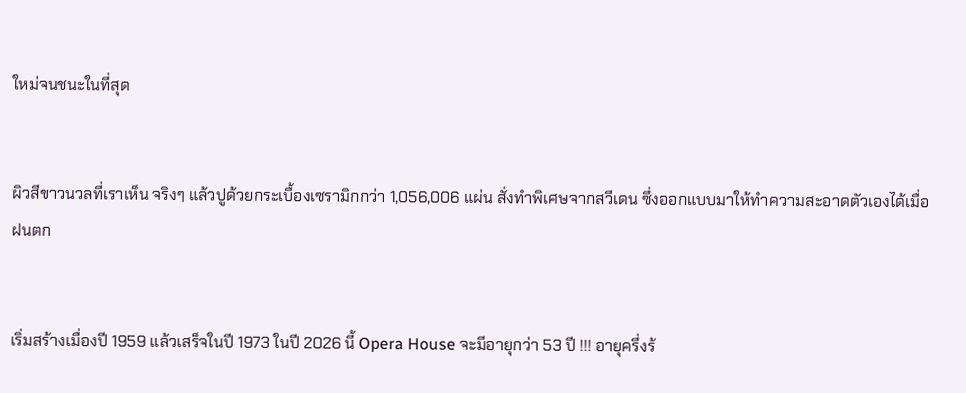ใหม่จนชนะในที่สุด


ผิวสีขาวนวลที่เราเห็น จริงๆ แล้วปูด้วยกระเบื้องเซรามิกกว่า 1,056,006 แผ่น สั่งทำพิเศษจากสวีเดน ซึ่งออกแบบมาให้ทำความสะอาดตัวเองได้เมื่อฝนตก


เริ่มสร้างเมื่องปี 1959 แล้วเสร็จในปี 1973 ในปี 2026 นี้ Opera House จะมีอายุกว่า 53 ปี !!! อายุครึ่งร้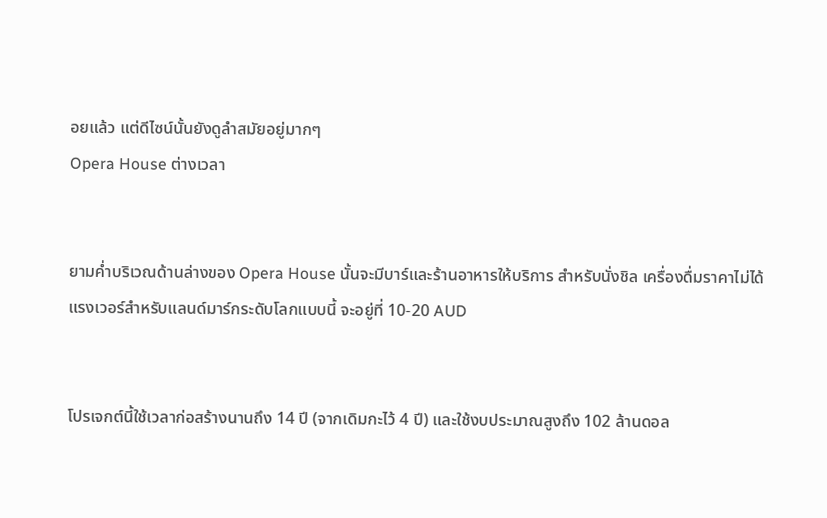อยแล้ว แต่ดีไซน์นั้นยังดูลำสมัยอยู่มากๆ
Opera House ต่างเวลา


ยามค่ำบริเวณด้านล่างของ Opera House นั้นจะมีบาร์และร้านอาหารให้บริการ สำหรับนั่งชิล เครื่องดื่มราคาไม่ได้แรงเวอร์สำหรับแลนด์มาร์กระดับโลกแบบนี้ จะอยู่ที่ 10-20 AUD


โปรเจกต์นี้ใช้เวลาก่อสร้างนานถึง 14 ปี (จากเดิมกะไว้ 4 ปี) และใช้งบประมาณสูงถึง 102 ล้านดอล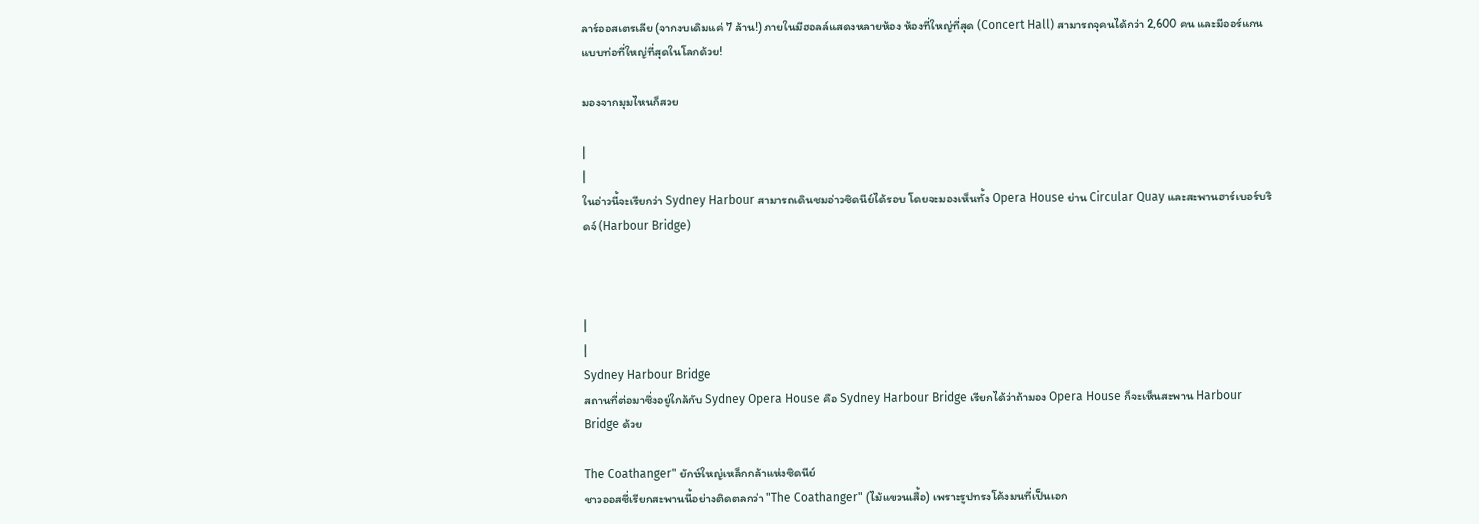ลาร์ออสเตรเลีย (จากงบเดิมแค่ 7 ล้าน!) ภายในมีฮอลล์แสดงหลายห้อง ห้องที่ใหญ่ที่สุด (Concert Hall) สามารถจุคนได้กว่า 2,600 คน และมีออร์แกนแบบท่อที่ใหญ่ที่สุดในโลกด้วย!

มองจากมุมไหนก็สวย

|
|
ในอ่าวนี้จะเรียกว่า Sydney Harbour สามารถเดินชมอ่าวซิดนีย์ได้รอบ โดยจะมองเห็นทั้ง Opera House ย่าน Circular Quay และสะพานฮาร์เบอร์บริดจ์ (Harbour Bridge)



|
|
Sydney Harbour Bridge
สถานที่ต่อมาซึ่งอยู่ใกล้กับ Sydney Opera House คือ Sydney Harbour Bridge เรียกได้ว่าถ้ามอง Opera House ก็จะเห็นสะพาน Harbour Bridge ด้วย

The Coathanger" ยักษ์ใหญ่เหล็กกล้าแห่งซิดนีย์
ชาวออสซี่เรียกสะพานนี้อย่างติดตลกว่า "The Coathanger" (ไม้แขวนเสื้อ) เพราะรูปทรงโค้งมนที่เป็นเอก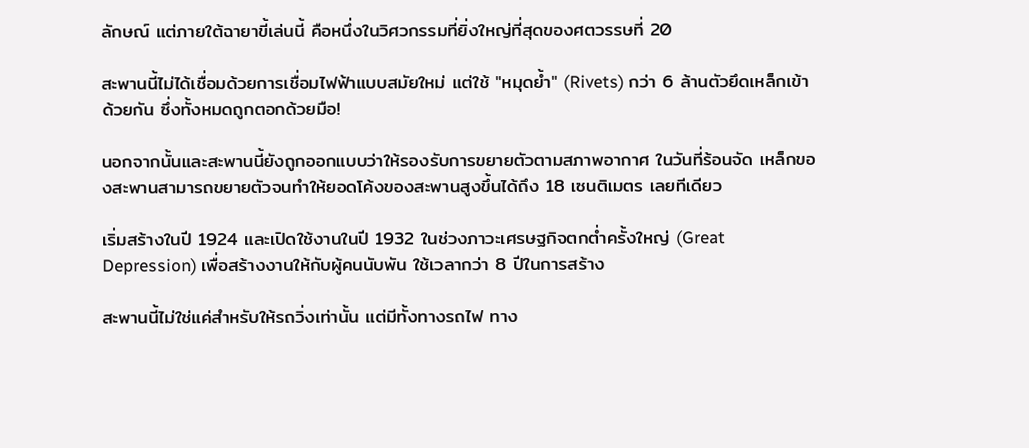ลักษณ์ แต่ภายใต้ฉายาขี้เล่นนี้ คือหนึ่งในวิศวกรรมที่ยิ่งใหญ่ที่สุดของศตวรรษที่ 20

สะพานนี้ไม่ได้เชื่อมด้วยการเชื่อมไฟฟ้าแบบสมัยใหม่ แต่ใช้ "หมุดย้ำ" (Rivets) กว่า 6 ล้านตัวยึดเหล็กเข้าด้วยกัน ซึ่งทั้งหมดถูกตอกด้วยมือ!

นอกจากนั้นและสะพานนี้ยังถูกออกแบบว่าให้รองรับการขยายตัวตามสภาพอากาศ ในวันที่ร้อนจัด เหล็กของสะพานสามารถขยายตัวจนทำให้ยอดโค้งของสะพานสูงขึ้นได้ถึง 18 เซนติเมตร เลยทีเดียว

เริ่มสร้างในปี 1924 และเปิดใช้งานในปี 1932 ในช่วงภาวะเศรษฐกิจตกต่ำครั้งใหญ่ (Great Depression) เพื่อสร้างงานให้กับผู้คนนับพัน ใช้เวลากว่า 8 ปีในการสร้าง

สะพานนี้ไม่ใช่แค่สำหรับให้รถวิ่งเท่านั้น แต่มีทั้งทางรถไฟ ทาง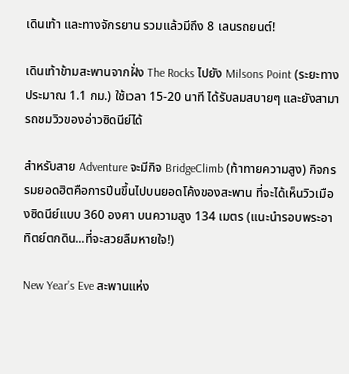เดินเท้า และทางจักรยาน รวมแล้วมีถึง 8 เลนรถยนต์!

เดินเท้าข้ามสะพานจากฝั่ง The Rocks ไปยัง Milsons Point (ระยะทางประมาณ 1.1 กม.) ใช้เวลา 15-20 นาที ได้รับลมสบายๆ และยังสามารถชมวิวของอ่าวซิดนีย์ได้

สำหรับสาย Adventure จะมีกิจ BridgeClimb (ท้าทายความสูง) กิจกรรมยอดฮิตคือการปีนขึ้นไปบนยอดโค้งของสะพาน ที่จะได้เห็นวิวเมืองซิดนีย์แบบ 360 องศา บนความสูง 134 เมตร (แนะนำรอบพระอาทิตย์ตกดิน...ที่จะสวยลืมหายใจ!)

New Year’s Eve สะพานแห่ง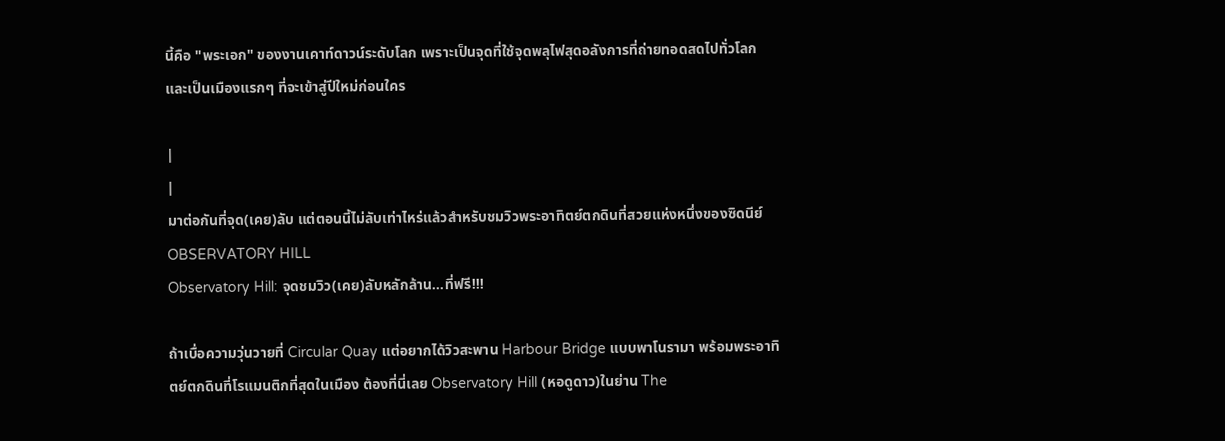นี้คือ "พระเอก" ของงานเคาท์ดาวน์ระดับโลก เพราะเป็นจุดที่ใช้จุดพลุไฟสุดอลังการที่ถ่ายทอดสดไปทั่วโลก และเป็นเมืองแรกๆ ที่จะเข้าสู่ปีใหม่ก่อนใคร

|
|
มาต่อกันที่จุด(เคย)ลับ แต่ตอนนี้ไม่ลับเท่าไหร่แล้วสำหรับชมวิวพระอาทิตย์ตกดินที่สวยแห่งหนึ่งของซิดนีย์
OBSERVATORY HILL
Observatory Hill: จุดชมวิว(เคย)ลับหลักล้าน...ที่ฟรี!!!

ถ้าเบื่อความวุ่นวายที่ Circular Quay แต่อยากได้วิวสะพาน Harbour Bridge แบบพาโนรามา พร้อมพระอาทิตย์ตกดินที่โรแมนติกที่สุดในเมือง ต้องที่นี่เลย Observatory Hill (หอดูดาว)ในย่าน The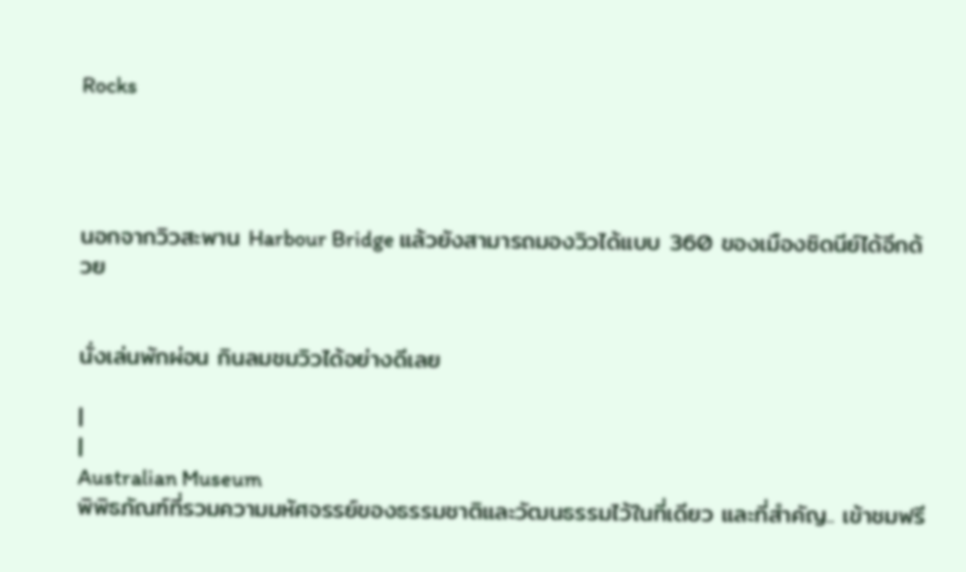Rocks




นอกจากวิวสะพาน Harbour Bridge แล้วยังสามารถมองวิวได้แบบ 360 ของเมืองซิดนีย์ได้อีกด้วย


นั่งเล่นพักผ่อน กินลมชมวิวได้อย่างดีเลย

|
|
Australian Museum
พิพิธภัณฑ์ที่รวมความมหัศจรรย์ของธรรมชาติและวัฒนธรรมไว้ในที่เดียว และที่สำคัญ.. เข้าชมฟรี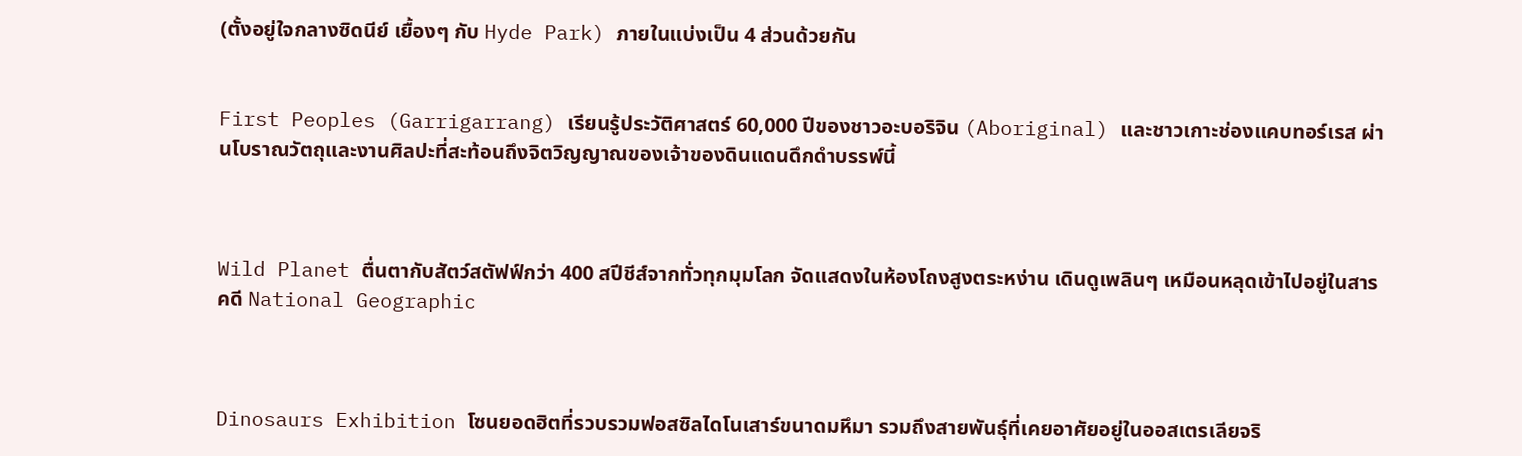(ตั้งอยู่ใจกลางซิดนีย์ เยื้องๆ กับ Hyde Park) ภายในแบ่งเป็น 4 ส่วนด้วยกัน


First Peoples (Garrigarrang) เรียนรู้ประวัติศาสตร์ 60,000 ปีของชาวอะบอริจิน (Aboriginal) และชาวเกาะช่องแคบทอร์เรส ผ่านโบราณวัตถุและงานศิลปะที่สะท้อนถึงจิตวิญญาณของเจ้าของดินแดนดึกดำบรรพ์นี้



Wild Planet ตื่นตากับสัตว์สตัฟฟ์กว่า 400 สปีชีส์จากทั่วทุกมุมโลก จัดแสดงในห้องโถงสูงตระหง่าน เดินดูเพลินๆ เหมือนหลุดเข้าไปอยู่ในสารคดี National Geographic



Dinosaurs Exhibition โซนยอดฮิตที่รวบรวมฟอสซิลไดโนเสาร์ขนาดมหึมา รวมถึงสายพันธุ์ที่เคยอาศัยอยู่ในออสเตรเลียจริ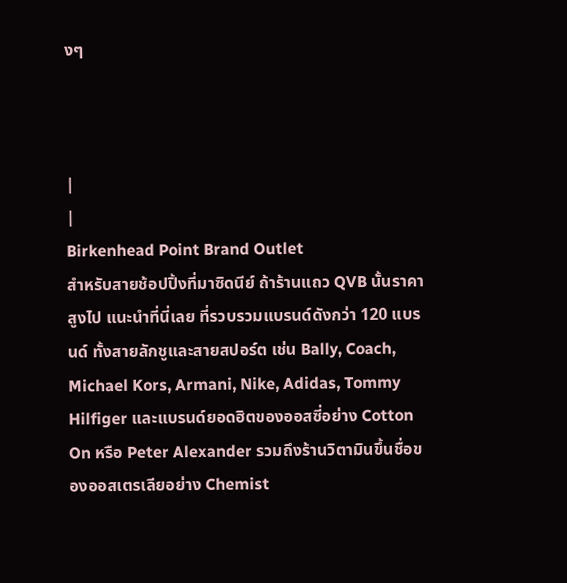งๆ



|
|
Birkenhead Point Brand Outlet
สำหรับสายช้อปปิ้งที่มาซิดนีย์ ถ้าร้านแถว QVB นั้นราคาสูงไป แนะนำที่นี่เลย ที่รวบรวมแบรนด์ดังกว่า 120 แบรนด์ ทั้งสายลักชูและสายสปอร์ต เช่น Bally, Coach, Michael Kors, Armani, Nike, Adidas, Tommy Hilfiger และแบรนด์ยอดฮิตของออสซี่อย่าง Cotton On หรือ Peter Alexander รวมถึงร้านวิตามินขึ้นชื่อของออสเตรเลียอย่าง Chemist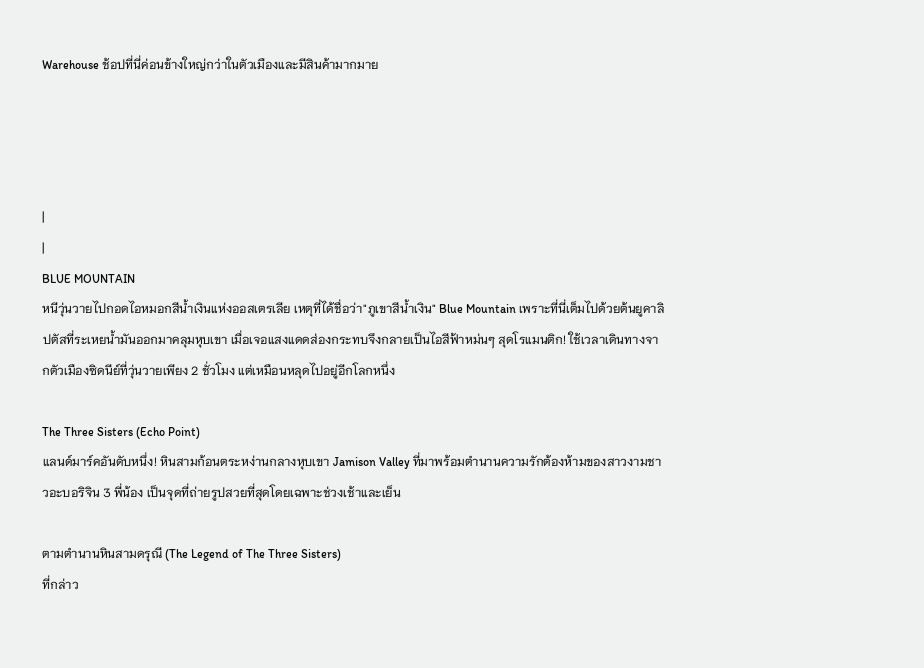Warehouse ช้อปที่นี่ค่อนข้างใหญ่กว่าในตัวเมืองและมีสินค้ามากมาย




|
|
BLUE MOUNTAIN
หนีวุ่นวายไปกอดไอหมอกสีน้ำเงินแห่งออสเตรเลีย เหตุที่ได้ชื่อว่า"ภูเขาสีน้ำเงิน" Blue Mountain เพราะที่นี่เต็มไปด้วยต้นยูคาลิปตัสที่ระเหยน้ำมันออกมาคลุมหุบเขา เมื่อเจอแสงแดดส่องกระทบจึงกลายเป็นไอสีฟ้าหม่นๆ สุดโรแมนติก! ใช้เวลาเดินทางจากตัวเมืองซิดนีย์ที่วุ่นวายเพียง 2 ชั่วโมง แต่เหมือนหลุดไปอยู่อีกโลกหนึ่ง

The Three Sisters (Echo Point)
แลนด์มาร์คอันดับหนึ่ง! หินสามก้อนตระหง่านกลางหุบเขา Jamison Valley ที่มาพร้อมตำนานความรักต้องห้ามของสาวงามชาวอะบอริจิน 3 พี่น้อง เป็นจุดที่ถ่ายรูปสวยที่สุดโดยเฉพาะช่วงเช้าและเย็น

ตามตำนานหินสามดรุณี (The Legend of The Three Sisters)
ที่กล่าว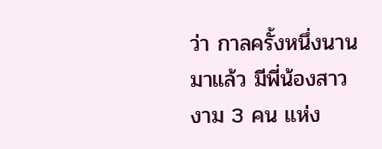ว่า กาลครั้งหนึ่งนานมาแล้ว มีพี่น้องสาวงาม 3 คน แห่ง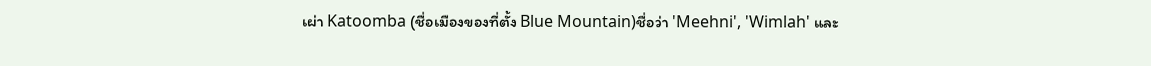เผ่า Katoomba (ชื่อเมืองของที่ตั้ง Blue Mountain)ชื่อว่า 'Meehni', 'Wimlah' และ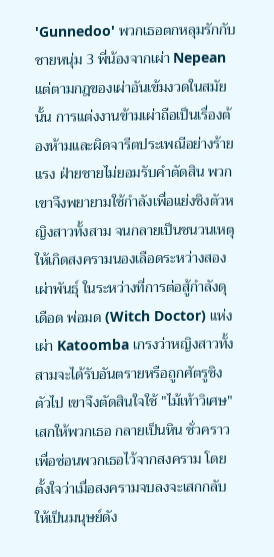'Gunnedoo' พวกเธอตกหลุมรักกับชายหนุ่ม 3 พี่น้องจากเผ่า Nepean แต่ตามกฎของเผ่าอันเข้มงวดในสมัยนั้น การแต่งงานข้ามเผ่าถือเป็นเรื่องต้องห้ามและผิดจารีตประเพณีอย่างร้ายแรง ฝ่ายชายไม่ยอมรับคำตัดสิน พวกเขาจึงพยายามใช้กำลังเพื่อแย่งชิงตัวหญิงสาวทั้งสาม จนกลายเป็นชนวนเหตุให้เกิดสงครามนองเลือดระหว่างสองเผ่าพันธุ์ ในระหว่างที่การต่อสู้กำลังดุเดือด พ่อมด (Witch Doctor) แห่งเผ่า Katoomba เกรงว่าหญิงสาวทั้งสามจะได้รับอันตรายหรือถูกศัตรูชิงตัวไป เขาจึงตัดสินใจใช้ "ไม้เท้าวิเศษ" เสกให้พวกเธอ กลายเป็นหิน ชั่วคราว เพื่อซ่อนพวกเธอไว้จากสงคราม โดยตั้งใจว่าเมื่อสงครามจบลงจะเสกกลับให้เป็นมนุษย์ดัง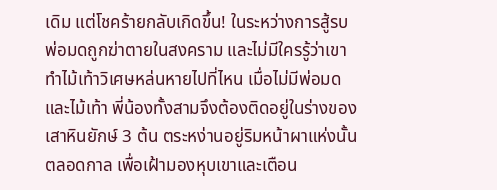เดิม แต่โชคร้ายกลับเกิดขึ้น! ในระหว่างการสู้รบ พ่อมดถูกฆ่าตายในสงคราม และไม่มีใครรู้ว่าเขาทำไม้เท้าวิเศษหล่นหายไปที่ไหน เมื่อไม่มีพ่อมดและไม้เท้า พี่น้องทั้งสามจึงต้องติดอยู่ในร่างของ เสาหินยักษ์ 3 ต้น ตระหง่านอยู่ริมหน้าผาแห่งนั้นตลอดกาล เพื่อเฝ้ามองหุบเขาและเตือน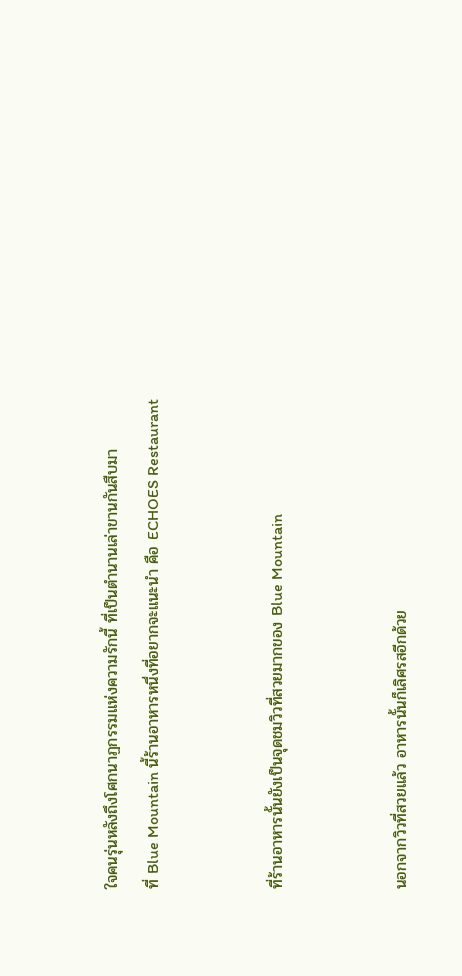ใจคนรุ่นหลังถึงโศกนาฏกรรมแห่งความรักนี้ ที่เป็นตำนานเล่าขานกันสืบมา
ที่ Blue Mountain นี้ร้านอาหารหนึ่งที่อยากจะแนะนำ คือ ECHOES Restaurant


ที่ร้านอาหารนั้นยังเป็นจุดชมวิวที่สวยมากของ Blue Mountain


นอกจากวิวที่สวยแล้ว อาหารนั้นก็เลิศรสอีกด้วย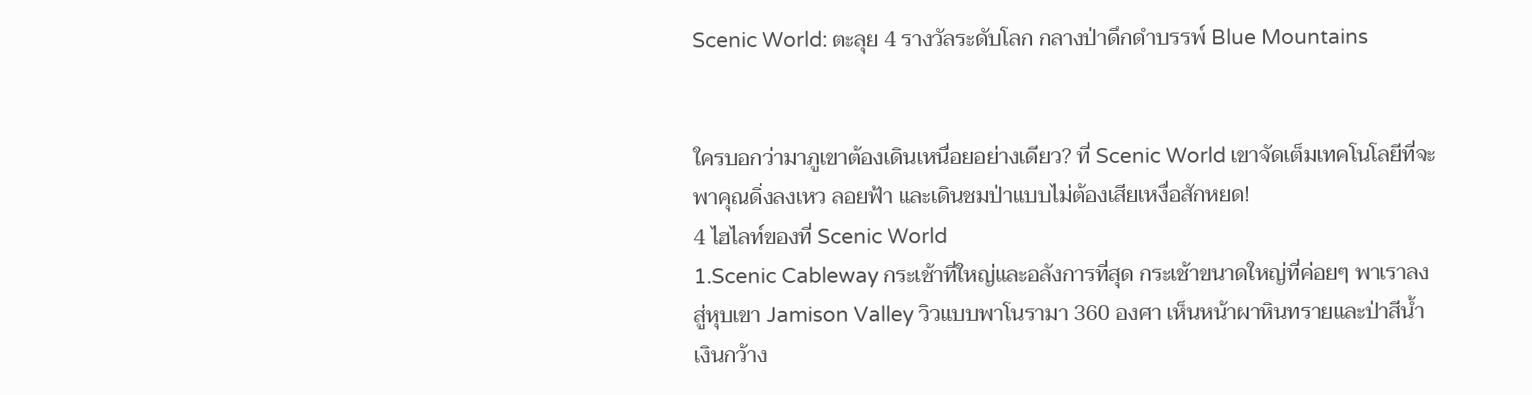Scenic World: ตะลุย 4 รางวัลระดับโลก กลางป่าดึกดำบรรพ์ Blue Mountains


ใครบอกว่ามาภูเขาต้องเดินเหนื่อยอย่างเดียว? ที่ Scenic World เขาจัดเต็มเทคโนโลยีที่จะพาคุณดิ่งลงเหว ลอยฟ้า และเดินชมป่าแบบไม่ต้องเสียเหงื่อสักหยด!
4 ไฮไลท์ของที่ Scenic World
1.Scenic Cableway กระเช้าที่ใหญ่และอลังการที่สุด กระเช้าขนาดใหญ่ที่ค่อยๆ พาเราลงสู่หุบเขา Jamison Valley วิวแบบพาโนรามา 360 องศา เห็นหน้าผาหินทรายและป่าสีน้ำเงินกว้าง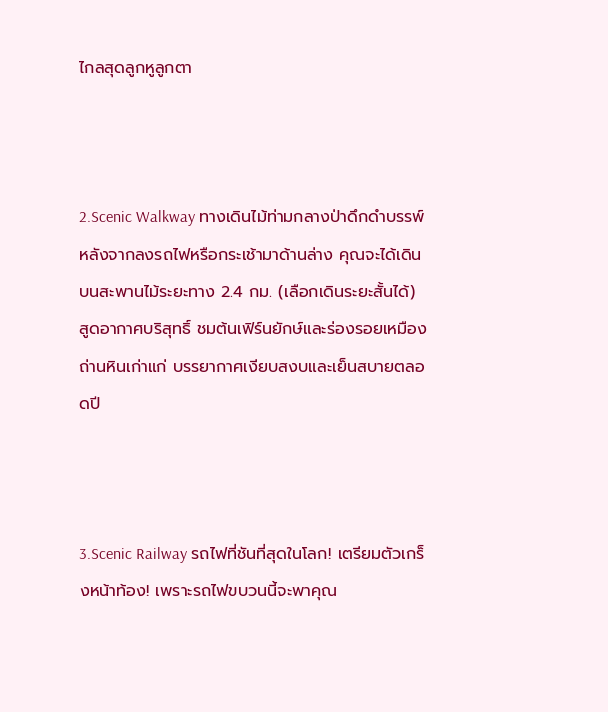ไกลสุดลูกหูลูกตา



2.Scenic Walkway ทางเดินไม้ท่ามกลางป่าดึกดำบรรพ์ หลังจากลงรถไฟหรือกระเช้ามาด้านล่าง คุณจะได้เดินบนสะพานไม้ระยะทาง 2.4 กม. (เลือกเดินระยะสั้นได้) สูดอากาศบริสุทธิ์ ชมต้นเฟิร์นยักษ์และร่องรอยเหมืองถ่านหินเก่าแก่ บรรยากาศเงียบสงบและเย็นสบายตลอดปี



3.Scenic Railway รถไฟที่ชันที่สุดในโลก! เตรียมตัวเกร็งหน้าท้อง! เพราะรถไฟขบวนนี้จะพาคุณ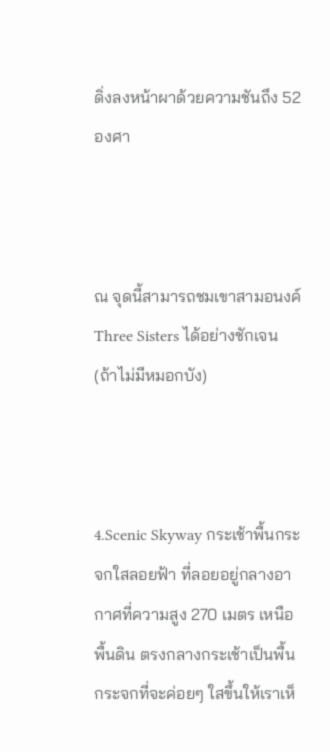ดิ่งลงหน้าผาด้วยความชันถึง 52 องศา



ณ จุดนี้สามารถชมเขาสามอนงค์ Three Sisters ได้อย่างชักเจน (ถ้าไม่มีหมอกบัง)



4.Scenic Skyway กระเช้าพื้นกระจกใสลอยฟ้า ที่ลอยอยู่กลางอากาศที่ความสูง 270 เมตร เหนือพื้นดิน ตรงกลางกระเช้าเป็นพื้นกระจกที่จะค่อยๆ ใสขึ้นให้เราเห็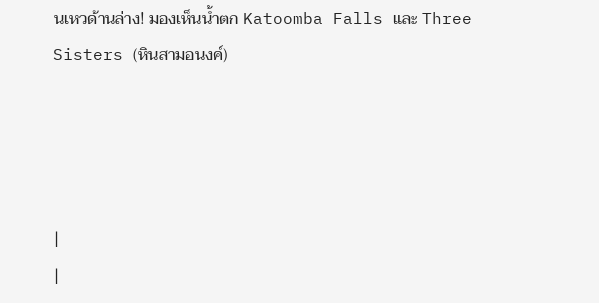นเหวด้านล่าง! มองเห็นน้ำตก Katoomba Falls และ Three Sisters (หินสามอนงค์)




|
|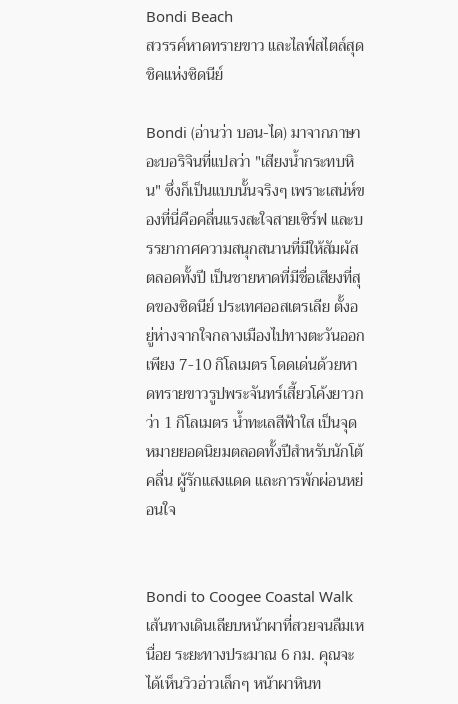Bondi Beach
สวรรค์หาดทรายขาว และไลฟ์สไตล์สุดชิคแห่งซิดนีย์

Bondi (อ่านว่า บอน-ได) มาจากภาษาอะบอริจินที่แปลว่า "เสียงน้ำกระทบหิน" ซึ่งก็เป็นแบบนั้นจริงๆ เพราะเสน่ห์ของที่นี่คือคลื่นแรงสะใจสายเซิร์ฟ และบรรยากาศความสนุกสนานที่มีให้สัมผัสตลอดทั้งปี เป็นชายหาดที่มีชื่อเสียงที่สุดของซิดนีย์ ประเทศออสเตรเลีย ตั้งอยู่ห่างจากใจกลางเมืองไปทางตะวันออกเพียง 7-10 กิโลเมตร โดดเด่นด้วยหาดทรายขาวรูปพระจันทร์เสี้ยวโค้งยาวกว่า 1 กิโลเมตร น้ำทะเลสีฟ้าใส เป็นจุดหมายยอดนิยมตลอดทั้งปีสำหรับนักโต้คลื่น ผู้รักแสงแดด และการพักผ่อนหย่อนใจ


Bondi to Coogee Coastal Walk เส้นทางเดินเลียบหน้าผาที่สวยจนลืมเหนื่อย ระยะทางประมาณ 6 กม. คุณจะได้เห็นวิวอ่าวเล็กๆ หน้าผาหินท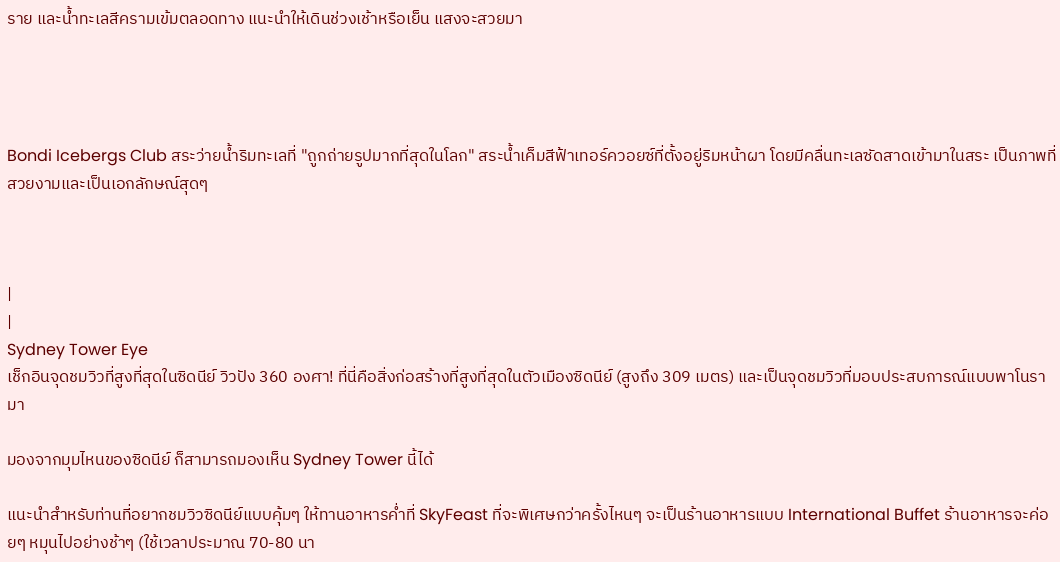ราย และน้ำทะเลสีครามเข้มตลอดทาง แนะนำให้เดินช่วงเช้าหรือเย็น แสงจะสวยมา




Bondi Icebergs Club สระว่ายน้ำริมทะเลที่ "ถูกถ่ายรูปมากที่สุดในโลก" สระน้ำเค็มสีฟ้าเทอร์ควอยซ์ที่ตั้งอยู่ริมหน้าผา โดยมีคลื่นทะเลซัดสาดเข้ามาในสระ เป็นภาพที่สวยงามและเป็นเอกลักษณ์สุดๆ



|
|
Sydney Tower Eye
เช็กอินจุดชมวิวที่สูงที่สุดในซิดนีย์ วิวปัง 360 องศา! ที่นี่คือสิ่งก่อสร้างที่สูงที่สุดในตัวเมืองซิดนีย์ (สูงถึง 309 เมตร) และเป็นจุดชมวิวที่มอบประสบการณ์แบบพาโนรามา

มองจากมุมไหนของซิดนีย์ ก็สามารถมองเห็น Sydney Tower นี้ได้

แนะนำสำหรับท่านที่อยากชมวิวซิดนีย์แบบคุ้มๆ ให้ทานอาหารค่ำที่ SkyFeast ที่จะพิเศษกว่าครั้งไหนๆ จะเป็นร้านอาหารแบบ International Buffet ร้านอาหารจะค่อยๆ หมุนไปอย่างช้าๆ (ใช้เวลาประมาณ 70-80 นา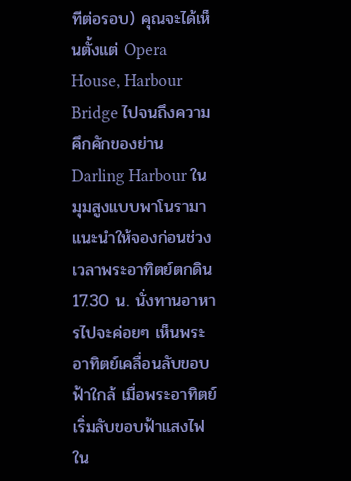ทีต่อรอบ) คุณจะได้เห็นตั้งแต่ Opera House, Harbour Bridge ไปจนถึงความคึกคักของย่าน Darling Harbour ในมุมสูงแบบพาโนรามา แนะนำให้จองก่อนช่วงเวลาพระอาทิตย์ตกดิน 17.30 น. นั่งทานอาหารไปจะค่อยๆ เห็นพระอาทิตย์เคลื่อนลับขอบฟ้าใกล้ เมื่อพระอาทิตย์เริ่มลับขอบฟ้าแสงไฟใน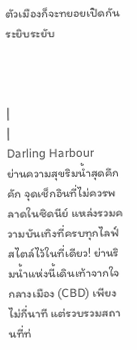ตัวเมืองก็จะทยอยเปิดกันระยิบระยับ



|
|
Darling Harbour
ย่านความสุขริมน้ำสุดคึกคัก จุดเช็กอินที่ไม่ควรพลาดในซิดนีย์ แหล่งรวมความบันเทิงที่ครบทุกไลฟ์สไตล์ไว้ในที่เดียว! ย่านริมน้ำแห่งนี้เดินเท้าจากใจกลางเมือง (CBD) เพียงไม่กี่นาที แต่รวบรวมสถานที่ท่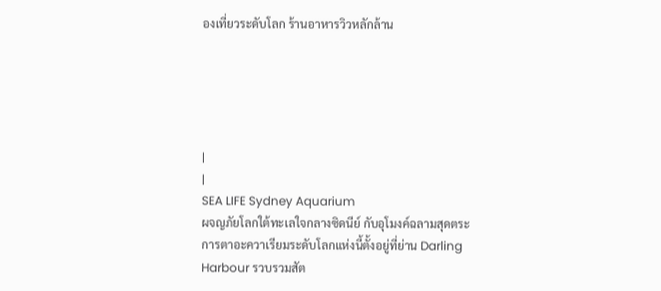องเที่ยวระดับโลก ร้านอาหารวิวหลักล้าน





|
|
SEA LIFE Sydney Aquarium
ผจญภัยโลกใต้ทะเลใจกลางซิดนีย์ กับอุโมงค์ฉลามสุดตระการตาอะควาเรียมระดับโลกแห่งนี้ตั้งอยู่ที่ย่าน Darling Harbour รวบรวมสัต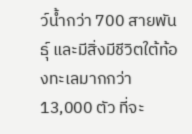ว์น้ำกว่า 700 สายพันธุ์ และมีสิ่งมีชีวิตใต้ท้องทะเลมากกว่า 13,000 ตัว ที่จะ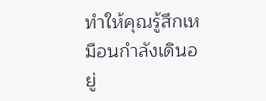ทำให้คุณรู้สึกเหมือนกำลังเดินอยู่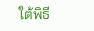ใต้พิธี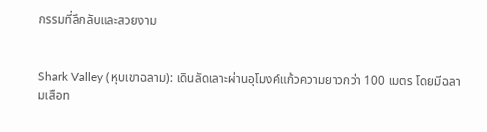กรรมที่ลึกลับและสวยงาม


Shark Valley (หุบเขาฉลาม): เดินลัดเลาะผ่านอุโมงค์แก้วความยาวกว่า 100 เมตร โดยมีฉลามเสือท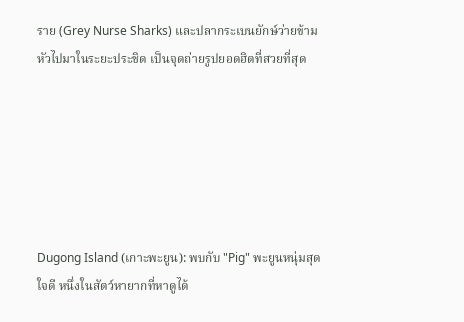ราย (Grey Nurse Sharks) และปลากระเบนยักษ์ว่ายข้ามหัวไปมาในระยะประชิด เป็นจุดถ่ายรูปยอดฮิตที่สวยที่สุด






Dugong Island (เกาะพะยูน): พบกับ "Pig" พะยูนหนุ่มสุดใจดี หนึ่งในสัตว์หายากที่หาดูได้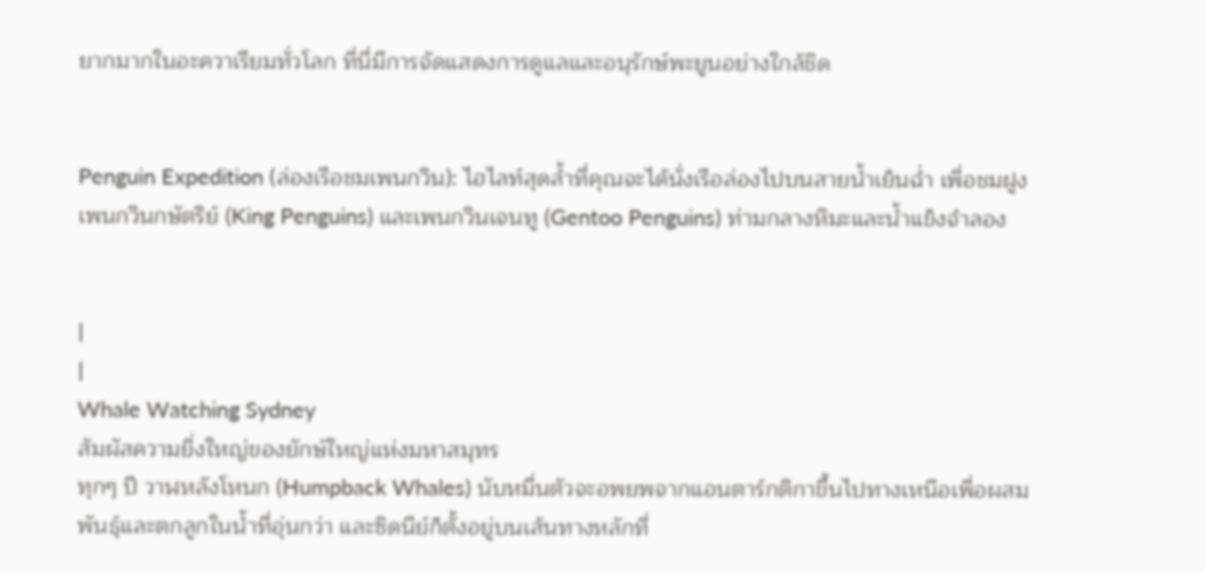ยากมากในอะควาเรียมทั่วโลก ที่นี่มีการจัดแสดงการดูแลและอนุรักษ์พะยูนอย่างใกล้ชิด


Penguin Expedition (ล่องเรือชมเพนกวิน): ไฮไลท์สุดล้ำที่คุณจะได้นั่งเรือล่องไปบนสายน้ำเย็นฉ่ำ เพื่อชมฝูงเพนกวินกษัตริย์ (King Penguins) และเพนกวินเจนทู (Gentoo Penguins) ท่ามกลางหิมะและน้ำแข็งจำลอง


|
|
Whale Watching Sydney
สัมผัสความยิ่งใหญ่ของยักษ์ใหญ่แห่งมหาสมุทร
ทุกๆ ปี วาฬหลังโหนก (Humpback Whales) นับหมื่นตัวจะอพยพจากแอนตาร์กติกาขึ้นไปทางเหนือเพื่อผสมพันธุ์และตกลูกในน้ำที่อุ่นกว่า และซิดนีย์ก็ตั้งอยู่บนเส้นทางหลักที่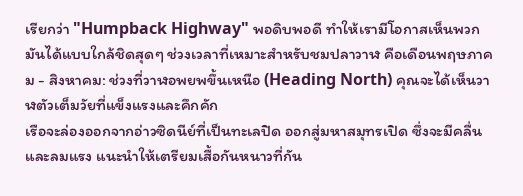เรียกว่า "Humpback Highway" พอดิบพอดี ทำให้เรามีโอกาสเห็นพวกมันได้แบบใกล้ชิดสุดๆ ช่วงเวลาที่เหมาะสำหรับชมปลาวาฬ คือเดือนพฤษภาคม - สิงหาคม: ช่วงที่วาฬอพยพขึ้นเหนือ (Heading North) คุณจะได้เห็นวาฬตัวเต็มวัยที่แข็งแรงและคึกคัก
เรือจะล่องออกจากอ่าวซิดนีย์ที่เป็นทะเลปิด ออกสู่มหาสมุทรเปิด ซึ่งจะมีคลื่นและลมแรง แนะนำให้เตรียมเสื้อกันหนาวที่กัน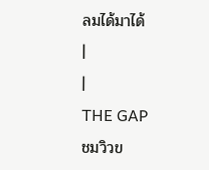ลมได้มาได้
|
|
THE GAP
ชมวิวข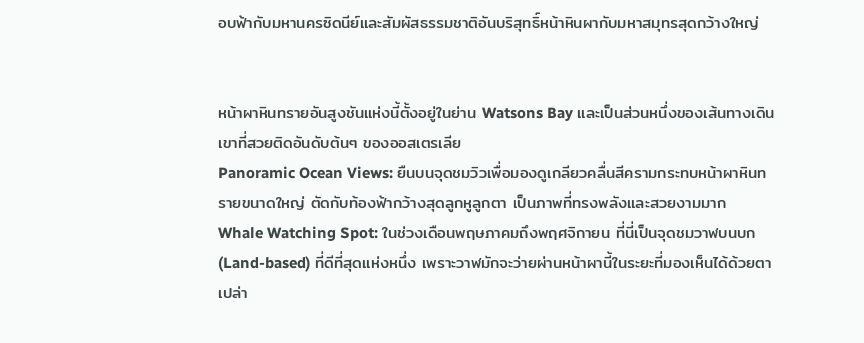อบฟ้ากับมหานครซิดนีย์และสัมผัสธรรมชาติอันบริสุทธิ์หน้าหินผากับมหาสมุทรสุดกว้างใหญ่


หน้าผาหินทรายอันสูงชันแห่งนี้ตั้งอยู่ในย่าน Watsons Bay และเป็นส่วนหนึ่งของเส้นทางเดินเขาที่สวยติดอันดับต้นๆ ของออสเตรเลีย
Panoramic Ocean Views: ยืนบนจุดชมวิวเพื่อมองดูเกลียวคลื่นสีครามกระทบหน้าผาหินทรายขนาดใหญ่ ตัดกับท้องฟ้ากว้างสุดลูกหูลูกตา เป็นภาพที่ทรงพลังและสวยงามมาก
Whale Watching Spot: ในช่วงเดือนพฤษภาคมถึงพฤศจิกายน ที่นี่เป็นจุดชมวาฬบนบก (Land-based) ที่ดีที่สุดแห่งหนึ่ง เพราะวาฬมักจะว่ายผ่านหน้าผานี้ในระยะที่มองเห็นได้ด้วยตาเปล่า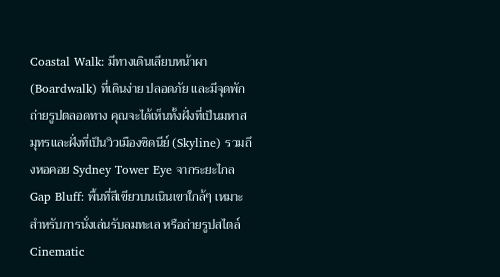Coastal Walk: มีทางเดินเลียบหน้าผา (Boardwalk) ที่เดินง่าย ปลอดภัย และมีจุดพักถ่ายรูปตลอดทาง คุณจะได้เห็นทั้งฝั่งที่เป็นมหาสมุทรและฝั่งที่เป็นวิวเมืองซิดนีย์ (Skyline) รวมถึงหอคอย Sydney Tower Eye จากระยะไกล
Gap Bluff: พื้นที่สีเขียวบนเนินเขาใกล้ๆ เหมาะสำหรับการนั่งเล่นรับลมทะเล หรือถ่ายรูปสไตล์ Cinematic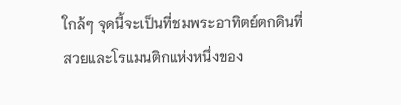ใกล้ๆ จุดนี้จะเป็นที่ชมพระอาทิตย์ตกดินที่สวยและโรแมนติกแห่งหนึ่งของ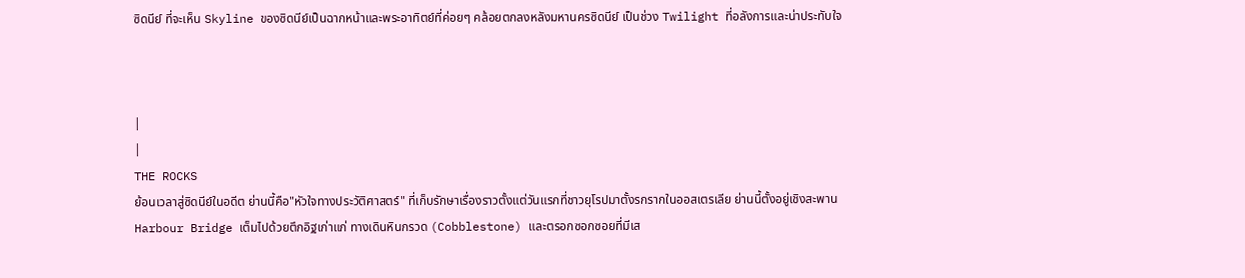ซิดนีย์ ที่จะเห็น Skyline ของซิดนีย์เป็นฉากหน้าและพระอาทิตย์ที่ค่อยๆ คล้อยตกลงหลังมหานครซิดนีย์ เป็นช่วง Twilight ที่อลังการและน่าประทับใจ



|
|
THE ROCKS
ย้อนเวลาสู่ซิดนีย์ในอดีต ย่านนี้คือ"หัวใจทางประวัติศาสตร์" ที่เก็บรักษาเรื่องราวตั้งแต่วันแรกที่ชาวยุโรปมาตั้งรกรากในออสเตรเลีย ย่านนี้ตั้งอยู่เชิงสะพาน Harbour Bridge เต็มไปด้วยตึกอิฐเก่าแก่ ทางเดินหินกรวด (Cobblestone) และตรอกซอกซอยที่มีเส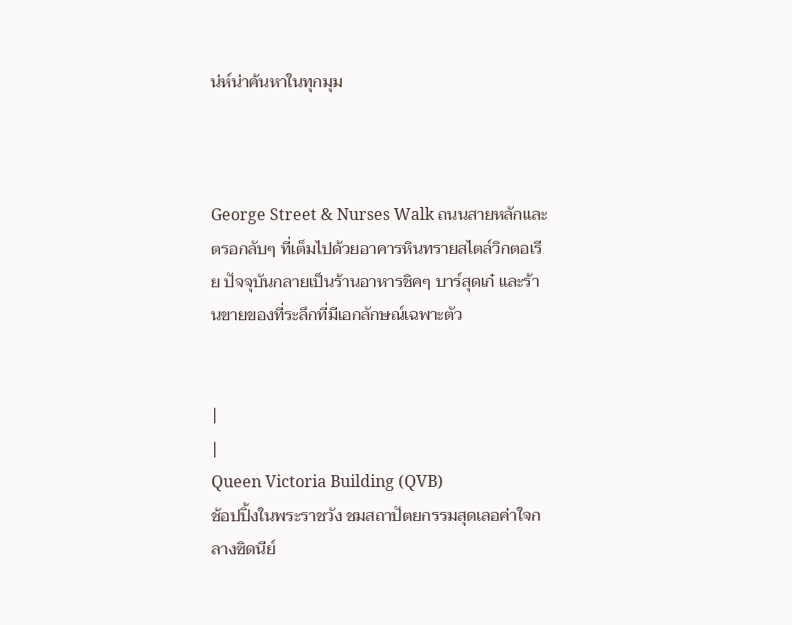น่ห์น่าค้นหาในทุกมุม



George Street & Nurses Walk ถนนสายหลักและตรอกลับๆ ที่เต็มไปด้วยอาคารหินทรายสไตล์วิกตอเรีย ปัจจุบันกลายเป็นร้านอาหารชิคๆ บาร์สุดเก๋ และร้านขายของที่ระลึกที่มีเอกลักษณ์เฉพาะตัว


|
|
Queen Victoria Building (QVB)
ช้อปปิ้งในพระราชวัง ชมสถาปัตยกรรมสุดเลอค่าใจกลางซิดนีย์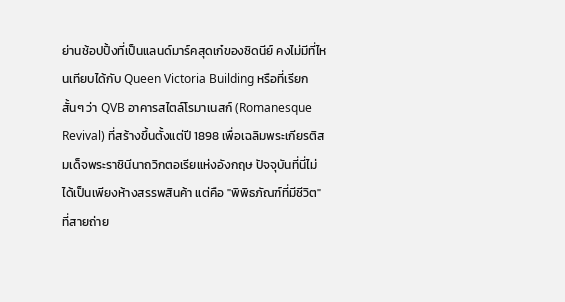ย่านช้อปปิ้งที่เป็นแลนด์มาร์คสุดเก๋ของซิดนีย์ คงไม่มีที่ไหนเทียบได้กับ Queen Victoria Building หรือที่เรียกสั้นๆ ว่า QVB อาคารสไตล์โรมาเนสก์ (Romanesque Revival) ที่สร้างขึ้นตั้งแต่ปี 1898 เพื่อเฉลิมพระเกียรติสมเด็จพระราชินีนาถวิกตอเรียแห่งอังกฤษ ปัจจุบันที่นี่ไม่ได้เป็นเพียงห้างสรรพสินค้า แต่คือ "พิพิธภัณฑ์ที่มีชีวิต" ที่สายถ่าย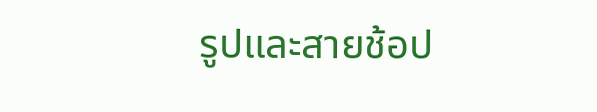รูปและสายช้อป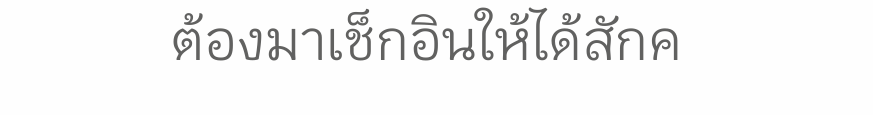ต้องมาเช็กอินให้ได้สักค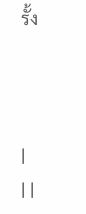รั้ง



|
| |